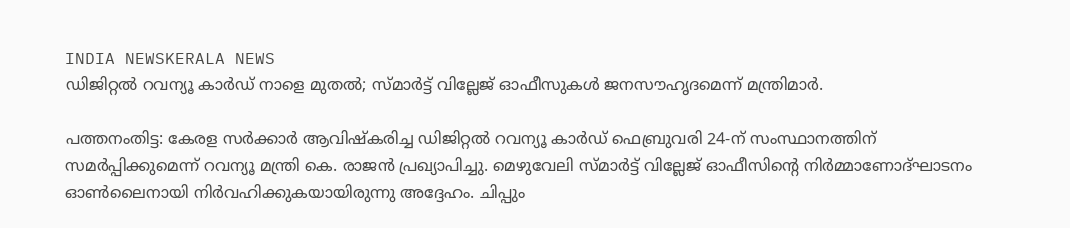INDIA NEWSKERALA NEWS
ഡിജിറ്റൽ റവന്യൂ കാർഡ് നാളെ മുതൽ; സ്മാർട്ട് വില്ലേജ് ഓഫീസുകൾ ജനസൗഹൃദമെന്ന് മന്ത്രിമാർ.

പത്തനംതിട്ട: കേരള സർക്കാർ ആവിഷ്കരിച്ച ഡിജിറ്റൽ റവന്യൂ കാർഡ് ഫെബ്രുവരി 24-ന് സംസ്ഥാനത്തിന് സമർപ്പിക്കുമെന്ന് റവന്യൂ മന്ത്രി കെ. രാജൻ പ്രഖ്യാപിച്ചു. മെഴുവേലി സ്മാർട്ട് വില്ലേജ് ഓഫീസിന്റെ നിർമ്മാണോദ്ഘാടനം ഓൺലൈനായി നിർവഹിക്കുകയായിരുന്നു അദ്ദേഹം. ചിപ്പും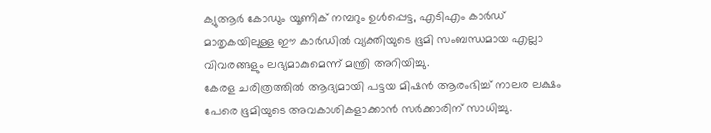ക്യുആർ കോഡും യൂണിക് നമ്പറും ഉൾപ്പെട്ട, എടിഎം കാർഡ് മാതൃകയിലുള്ള ഈ കാർഡിൽ വ്യക്തിയുടെ ഭൂമി സംബന്ധമായ എല്ലാ വിവരങ്ങളും ലഭ്യമാകുമെന്ന് മന്ത്രി അറിയിച്ചു.
കേരള ചരിത്രത്തിൽ ആദ്യമായി പട്ടയ മിഷൻ ആരംഭിച്ച് നാലര ലക്ഷം പേരെ ഭൂമിയുടെ അവകാശികളാക്കാൻ സർക്കാരിന് സാധിച്ചു.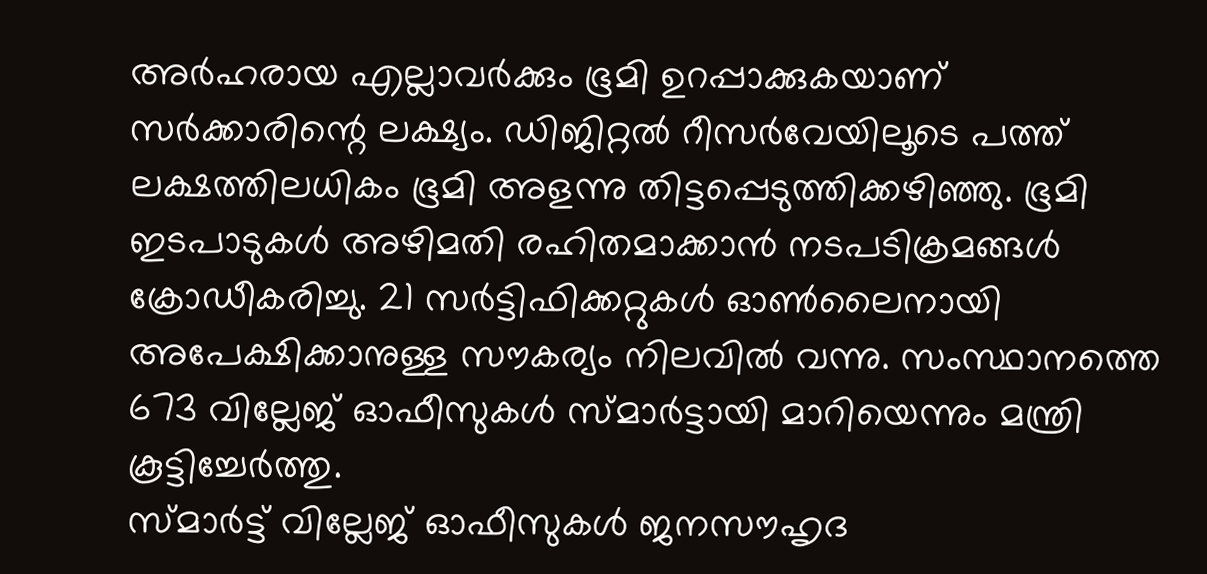അർഹരായ എല്ലാവർക്കും ഭൂമി ഉറപ്പാക്കുകയാണ് സർക്കാരിന്റെ ലക്ഷ്യം. ഡിജിറ്റൽ റീസർവേയിലൂടെ പത്ത് ലക്ഷത്തിലധികം ഭൂമി അളന്നു തിട്ടപ്പെടുത്തിക്കഴിഞ്ഞു. ഭൂമി ഇടപാടുകൾ അഴിമതി രഹിതമാക്കാൻ നടപടിക്രമങ്ങൾ ക്രോഡീകരിച്ചു. 21 സർട്ടിഫിക്കറ്റുകൾ ഓൺലൈനായി അപേക്ഷിക്കാനുള്ള സൗകര്യം നിലവിൽ വന്നു. സംസ്ഥാനത്തെ 673 വില്ലേജ് ഓഫീസുകൾ സ്മാർട്ടായി മാറിയെന്നും മന്ത്രി കൂട്ടിച്ചേർത്തു.
സ്മാർട്ട് വില്ലേജ് ഓഫീസുകൾ ജനസൗഹൃദ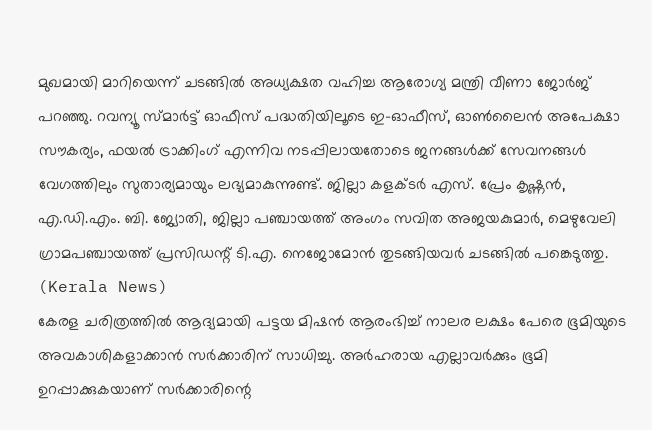മുഖമായി മാറിയെന്ന് ചടങ്ങിൽ അധ്യക്ഷത വഹിച്ച ആരോഗ്യ മന്ത്രി വീണാ ജോർജ് പറഞ്ഞു. റവന്യൂ സ്മാർട്ട് ഓഫീസ് പദ്ധതിയിലൂടെ ഇ-ഓഫീസ്, ഓൺലൈൻ അപേക്ഷാ സൗകര്യം, ഫയൽ ട്രാക്കിംഗ് എന്നിവ നടപ്പിലായതോടെ ജനങ്ങൾക്ക് സേവനങ്ങൾ വേഗത്തിലും സുതാര്യമായും ലഭ്യമാകുന്നുണ്ട്. ജില്ലാ കളക്ടർ എസ്. പ്രേം കൃഷ്ണൻ, എ.ഡി.എം. ബി. ജ്യോതി, ജില്ലാ പഞ്ചായത്ത് അംഗം സവിത അജയകുമാർ, മെഴുവേലി ഗ്രാമപഞ്ചായത്ത് പ്രസിഡന്റ് ടി.എ. നെജോമോൻ തുടങ്ങിയവർ ചടങ്ങിൽ പങ്കെടുത്തു. (Kerala News)
കേരള ചരിത്രത്തിൽ ആദ്യമായി പട്ടയ മിഷൻ ആരംഭിച്ച് നാലര ലക്ഷം പേരെ ഭൂമിയുടെ അവകാശികളാക്കാൻ സർക്കാരിന് സാധിച്ചു. അർഹരായ എല്ലാവർക്കും ഭൂമി ഉറപ്പാക്കുകയാണ് സർക്കാരിന്റെ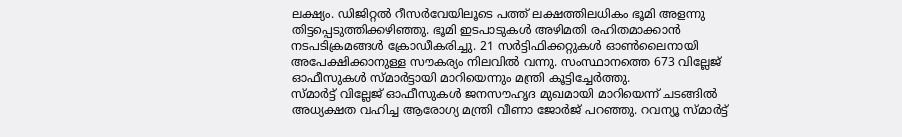ലക്ഷ്യം. ഡിജിറ്റൽ റീസർവേയിലൂടെ പത്ത് ലക്ഷത്തിലധികം ഭൂമി അളന്നു തിട്ടപ്പെടുത്തിക്കഴിഞ്ഞു. ഭൂമി ഇടപാടുകൾ അഴിമതി രഹിതമാക്കാൻ നടപടിക്രമങ്ങൾ ക്രോഡീകരിച്ചു. 21 സർട്ടിഫിക്കറ്റുകൾ ഓൺലൈനായി അപേക്ഷിക്കാനുള്ള സൗകര്യം നിലവിൽ വന്നു. സംസ്ഥാനത്തെ 673 വില്ലേജ് ഓഫീസുകൾ സ്മാർട്ടായി മാറിയെന്നും മന്ത്രി കൂട്ടിച്ചേർത്തു.
സ്മാർട്ട് വില്ലേജ് ഓഫീസുകൾ ജനസൗഹൃദ മുഖമായി മാറിയെന്ന് ചടങ്ങിൽ അധ്യക്ഷത വഹിച്ച ആരോഗ്യ മന്ത്രി വീണാ ജോർജ് പറഞ്ഞു. റവന്യൂ സ്മാർട്ട്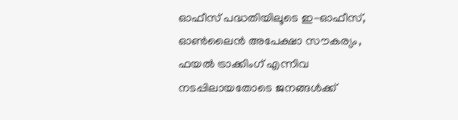ഓഫീസ് പദ്ധതിയിലൂടെ ഇ-ഓഫീസ്, ഓൺലൈൻ അപേക്ഷാ സൗകര്യം, ഫയൽ ട്രാക്കിംഗ് എന്നിവ നടപ്പിലായതോടെ ജനങ്ങൾക്ക്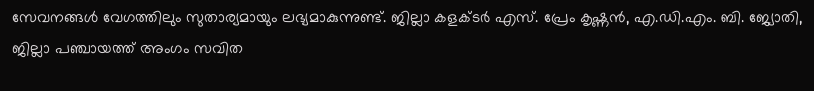സേവനങ്ങൾ വേഗത്തിലും സുതാര്യമായും ലഭ്യമാകുന്നുണ്ട്. ജില്ലാ കളക്ടർ എസ്. പ്രേം കൃഷ്ണൻ, എ.ഡി.എം. ബി. ജ്യോതി, ജില്ലാ പഞ്ചായത്ത് അംഗം സവിത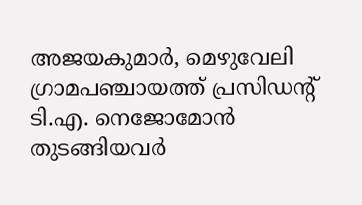അജയകുമാർ, മെഴുവേലി ഗ്രാമപഞ്ചായത്ത് പ്രസിഡന്റ് ടി.എ. നെജോമോൻ തുടങ്ങിയവർ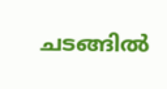ചടങ്ങിൽ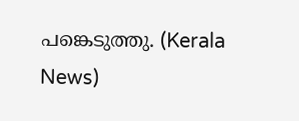പങ്കെടുത്തു. (Kerala News)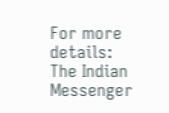For more details: The Indian Messenger